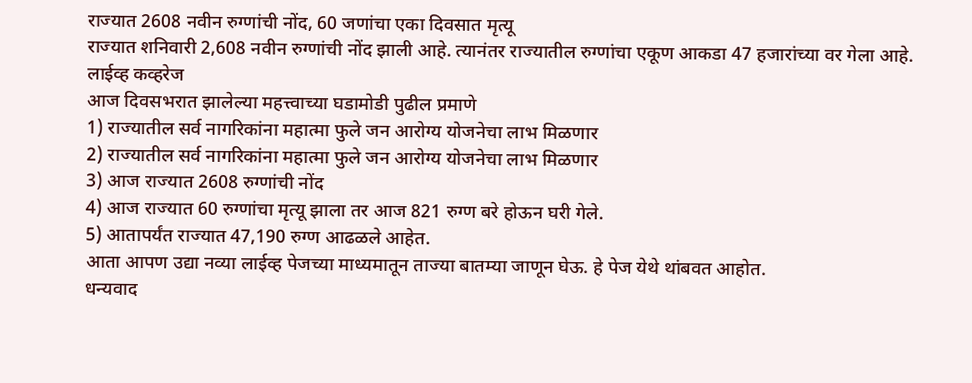राज्यात 2608 नवीन रुग्णांची नोंद, 60 जणांचा एका दिवसात मृत्यू
राज्यात शनिवारी 2,608 नवीन रुग्णांची नोंद झाली आहे. त्यानंतर राज्यातील रुग्णांचा एकूण आकडा 47 हजारांच्या वर गेला आहे.
लाईव्ह कव्हरेज
आज दिवसभरात झालेल्या महत्त्वाच्या घडामोडी पुढील प्रमाणे
1) राज्यातील सर्व नागरिकांना महात्मा फुले जन आरोग्य योजनेचा लाभ मिळणार
2) राज्यातील सर्व नागरिकांना महात्मा फुले जन आरोग्य योजनेचा लाभ मिळणार
3) आज राज्यात 2608 रुग्णांची नोंद
4) आज राज्यात 60 रुग्णांचा मृत्यू झाला तर आज 821 रुग्ण बरे होऊन घरी गेले.
5) आतापर्यंत राज्यात 47,190 रुग्ण आढळले आहेत.
आता आपण उद्या नव्या लाईव्ह पेजच्या माध्यमातून ताज्या बातम्या जाणून घेऊ. हे पेज येथे थांबवत आहोत.
धन्यवाद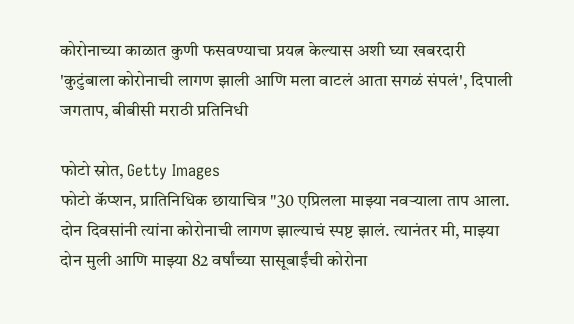कोरोनाच्या काळात कुणी फसवण्याचा प्रयत्न केल्यास अशी घ्या खबरदारी
'कुटुंबाला कोरोनाची लागण झाली आणि मला वाटलं आता सगळं संपलं', दिपाली जगताप, बीबीसी मराठी प्रतिनिधी

फोटो स्रोत, Getty Images
फोटो कॅप्शन, प्रातिनिधिक छायाचित्र "30 एप्रिलला माझ्या नवऱ्याला ताप आला. दोन दिवसांनी त्यांना कोरोनाची लागण झाल्याचं स्पष्ट झालं. त्यानंतर मी, माझ्या दोन मुली आणि माझ्या 82 वर्षांच्या सासूबाईंची कोरोना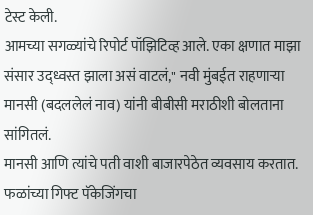टेस्ट केली.
आमच्या सगळ्यांचे रिपोर्ट पॉझिटिव्ह आले. एका क्षणात माझा संसार उद्ध्वस्त झाला असं वाटलं," नवी मुंबईत राहणाऱ्या मानसी (बदललेलं नाव) यांनी बीबीसी मराठीशी बोलताना सांगितलं.
मानसी आणि त्यांचे पती वाशी बाजारपेठेत व्यवसाय करतात. फळांच्या गिफ्ट पॅकेजिंगचा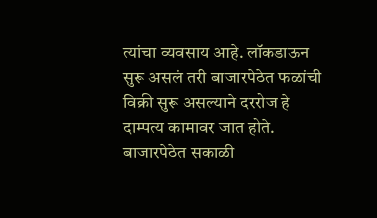त्यांचा व्यवसाय आहे. लॉकडाऊन सुरू असलं तरी बाजारपेठेत फळांची विक्री सुरू असल्याने दररोज हे दाम्पत्य कामावर जात होते.
बाजारपेठेत सकाळी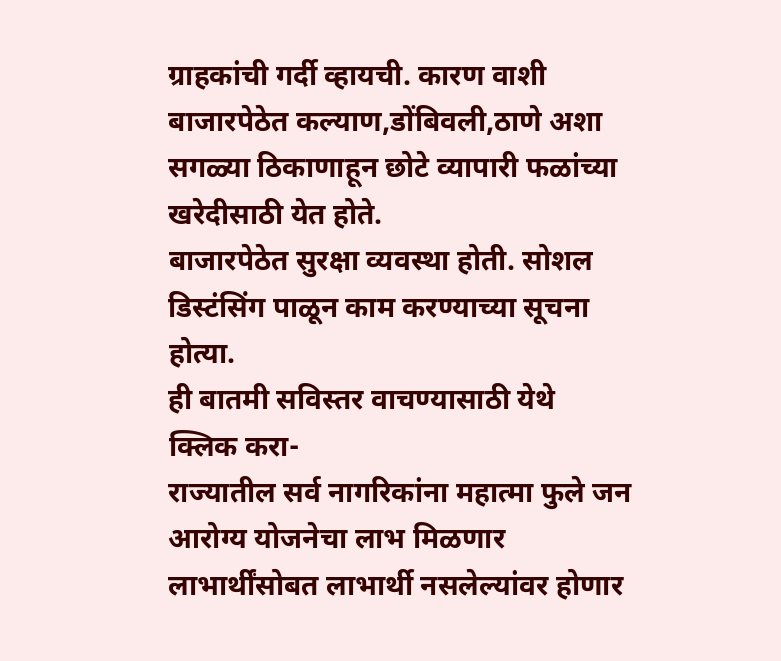ग्राहकांची गर्दी व्हायची. कारण वाशी बाजारपेठेत कल्याण,डोंबिवली,ठाणे अशा सगळ्या ठिकाणाहून छोटे व्यापारी फळांच्या खरेदीसाठी येत होते.
बाजारपेठेत सुरक्षा व्यवस्था होती. सोशल डिस्टंसिंग पाळून काम करण्याच्या सूचना होत्या.
ही बातमी सविस्तर वाचण्यासाठी येथे क्लिक करा-
राज्यातील सर्व नागरिकांना महात्मा फुले जन आरोग्य योजनेचा लाभ मिळणार
लाभार्थींसोबत लाभार्थी नसलेल्यांवर होणार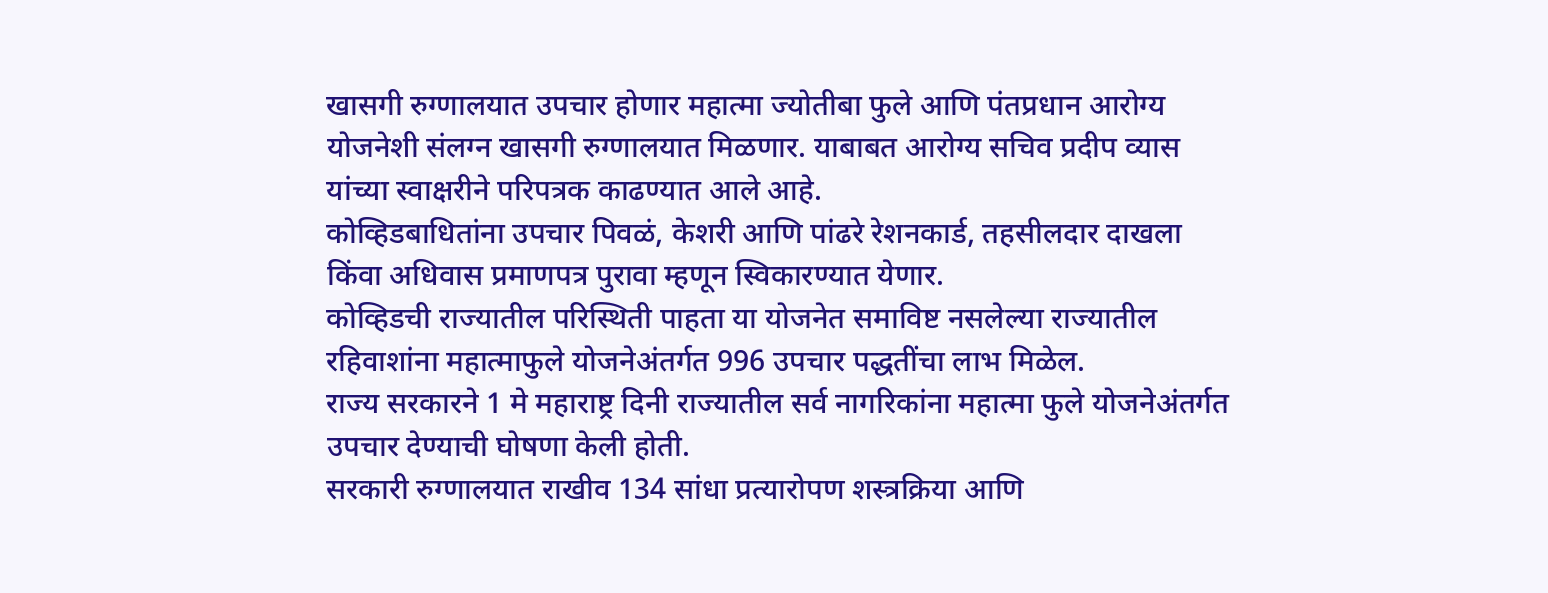खासगी रुग्णालयात उपचार होणार महात्मा ज्योतीबा फुले आणि पंतप्रधान आरोग्य योजनेशी संलग्न खासगी रुग्णालयात मिळणार. याबाबत आरोग्य सचिव प्रदीप व्यास यांच्या स्वाक्षरीने परिपत्रक काढण्यात आले आहे.
कोव्हिडबाधितांना उपचार पिवळं, केशरी आणि पांढरे रेशनकार्ड, तहसीलदार दाखला किंवा अधिवास प्रमाणपत्र पुरावा म्हणून स्विकारण्यात येणार.
कोव्हिडची राज्यातील परिस्थिती पाहता या योजनेत समाविष्ट नसलेल्या राज्यातील रहिवाशांना महात्माफुले योजनेअंतर्गत 996 उपचार पद्धतींचा लाभ मिळेल.
राज्य सरकारने 1 मे महाराष्ट्र दिनी राज्यातील सर्व नागरिकांना महात्मा फुले योजनेअंतर्गत उपचार देण्याची घोषणा केली होती.
सरकारी रुग्णालयात राखीव 134 सांधा प्रत्यारोपण शस्त्रक्रिया आणि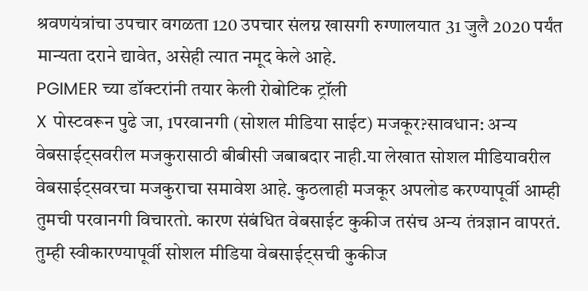श्रवणयंत्रांचा उपचार वगळता 120 उपचार संलग्न खासगी रुग्णालयात 31 जुलै 2020 पर्यंत मान्यता दराने द्यावेत, असेही त्यात नमूद केले आहे.
PGIMER च्या डॉक्टरांनी तयार केली रोबोटिक ट्रॉली
X पोस्टवरून पुढे जा, 1परवानगी (सोशल मीडिया साईट) मजकूर?सावधान: अन्य वेबसाईट्सवरील मजकुरासाठी बीबीसी जबाबदार नाही.या लेखात सोशल मीडियावरील वेबसाईट्सवरचा मजकुराचा समावेश आहे. कुठलाही मजकूर अपलोड करण्यापूर्वी आम्ही तुमची परवानगी विचारतो. कारण संबंधित वेबसाईट कुकीज तसंच अन्य तंत्रज्ञान वापरतं. तुम्ही स्वीकारण्यापूर्वी सोशल मीडिया वेबसाईट्सची कुकीज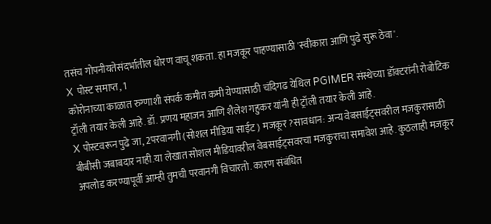तसंच गोपनीयतेसंदर्भातील धोरण वाचू शकता. हा मजकूर पाहण्यासाठी 'स्वीकारा आणि पुढे सुरू ठेवा'.
X पोस्ट समाप्त, 1
कोरोनाच्या काळात रुग्णाशी संपर्क कमीत कमी येण्यासाठी चंदिगढ येथिल PGIMER संस्थेच्या डॉक्टरांनी रोबोटिक ट्रॉली तयार केली आहे. डॉ. प्रणय महाजन आणि शैलेश गहुकर यांनी ही ट्रॉली तयार केली आहे.
X पोस्टवरून पुढे जा, 2परवानगी (सोशल मीडिया साईट) मजकूर?सावधान: अन्य वेबसाईट्सवरील मजकुरासाठी बीबीसी जबाबदार नाही.या लेखात सोशल मीडियावरील वेबसाईट्सवरचा मजकुराचा समावेश आहे. कुठलाही मजकूर अपलोड करण्यापूर्वी आम्ही तुमची परवानगी विचारतो. कारण संबंधित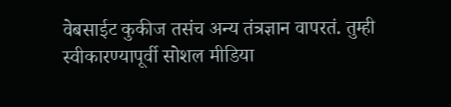वेबसाईट कुकीज तसंच अन्य तंत्रज्ञान वापरतं. तुम्ही स्वीकारण्यापूर्वी सोशल मीडिया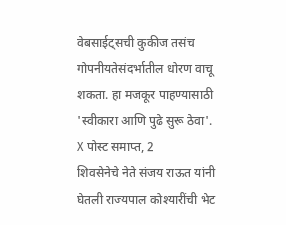वेबसाईट्सची कुकीज तसंच गोपनीयतेसंदर्भातील धोरण वाचू शकता. हा मजकूर पाहण्यासाठी 'स्वीकारा आणि पुढे सुरू ठेवा'.
X पोस्ट समाप्त, 2
शिवसेनेचे नेते संजय राऊत यांनी घेतली राज्यपाल कोश्यारींची भेट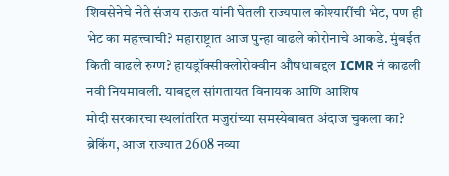शिवसेनेचे नेते संजय राऊत यांनी घेतली राज्यपाल कोश्यारींची भेट, पण ही भेट का महत्त्वाची? महाराष्ट्रात आज पुन्हा वाढले कोरोनाचे आकडे. मुंबईत किती वाढले रुग्ण? हायड्रॉक्सीक्लोरोक्वीन औषधाबद्दल ICMR नं काढली नवी नियमावली. याबद्दल सांगतायत विनायक आणि आशिष
मोदी सरकारचा स्थलांतरित मजुरांच्या समस्येबाबत अंदाज चुकला का?
ब्रेकिंग, आज राज्यात 2608 नव्या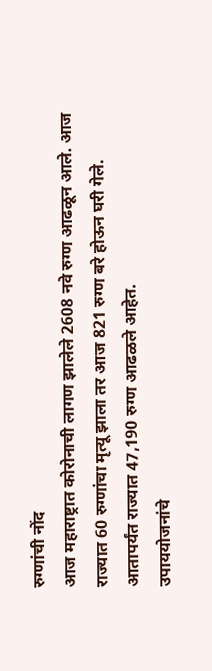रुग्णांची नोंद
आज महाराष्ट्रात कोरोनाची लागण झालेले 2608 नवे रुग्ण आढळून आले. आज राज्यात 60 रुग्णांचा मृत्यू झाला तर आज 821 रुग्ण बरे होऊन घरी गेले. आतापर्यंत राज्यात 47,190 रुग्ण आढळले आहेत.
उपाययोजनांचे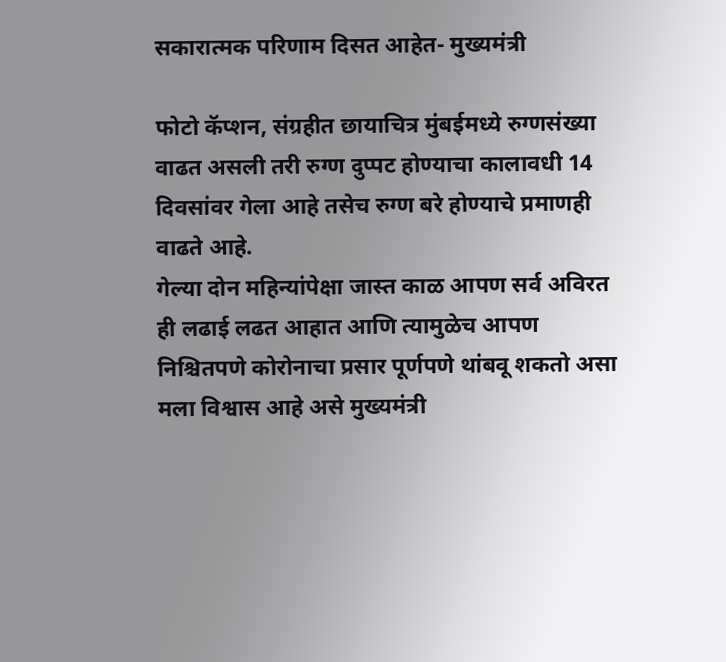सकारात्मक परिणाम दिसत आहेत- मुख्यमंत्री

फोटो कॅप्शन, संग्रहीत छायाचित्र मुंबईमध्ये रुग्णसंख्या वाढत असली तरी रुग्ण दुप्पट होण्याचा कालावधी 14 दिवसांवर गेला आहे तसेच रुग्ण बरे होण्याचे प्रमाणही वाढते आहे.
गेल्या दोन महिन्यांपेक्षा जास्त काळ आपण सर्व अविरत ही लढाई लढत आहात आणि त्यामुळेच आपण निश्चितपणे कोरोनाचा प्रसार पूर्णपणे थांबवू शकतो असा मला विश्वास आहे असे मुख्यमंत्री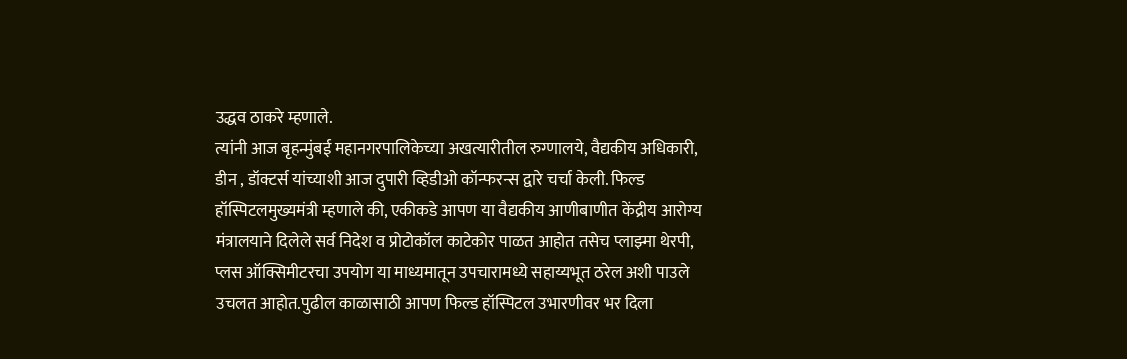उद्धव ठाकरे म्हणाले.
त्यांनी आज बृहन्मुंबई महानगरपालिकेच्या अखत्यारीतील रुग्णालये, वैद्यकीय अधिकारी, डीन , डॉक्टर्स यांच्याशी आज दुपारी व्हिडीओ कॉन्फरन्स द्वारे चर्चा केली. फिल्ड हॉस्पिटलमुख्यमंत्री म्हणाले की, एकीकडे आपण या वैद्यकीय आणीबाणीत केंद्रीय आरोग्य मंत्रालयाने दिलेले सर्व निदेश व प्रोटोकॉल काटेकोर पाळत आहोत तसेच प्लाझ्मा थेरपी, प्लस ऑक्सिमीटरचा उपयोग या माध्यमातून उपचारामध्ये सहाय्यभूत ठरेल अशी पाउले उचलत आहोत.पुढील काळासाठी आपण फिल्ड हॉस्पिटल उभारणीवर भर दिला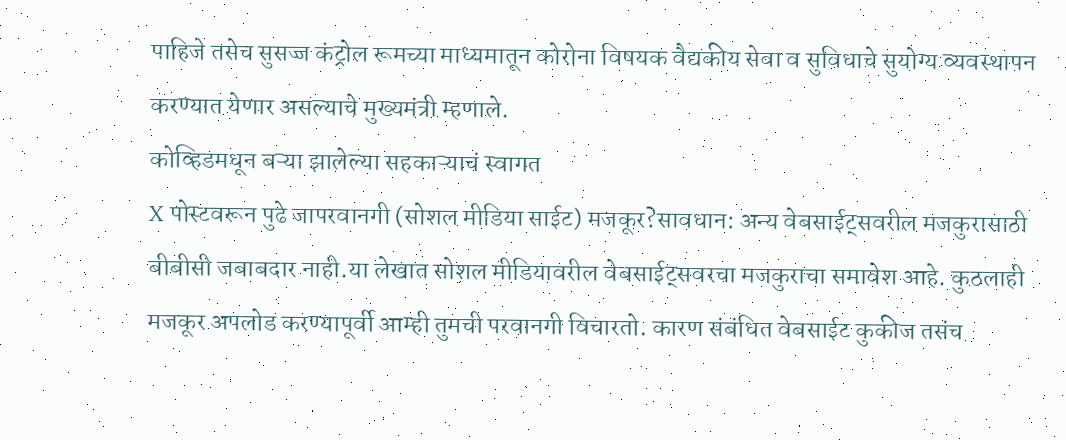पाहिजे तसेच सुसज्ज कंट्रोल रूमच्या माध्यमातून कोरोना विषयक वैद्यकीय सेवा व सुविधाचे सुयोग्य व्यवस्थापन करण्यात येणार असल्याचे मुख्यमंत्री म्हणाले.
कोव्हिडमधून बऱ्या झालेल्या सहकाऱ्याचं स्वागत
X पोस्टवरून पुढे जापरवानगी (सोशल मीडिया साईट) मजकूर?सावधान: अन्य वेबसाईट्सवरील मजकुरासाठी बीबीसी जबाबदार नाही.या लेखात सोशल मीडियावरील वेबसाईट्सवरचा मजकुराचा समावेश आहे. कुठलाही मजकूर अपलोड करण्यापूर्वी आम्ही तुमची परवानगी विचारतो. कारण संबंधित वेबसाईट कुकीज तसंच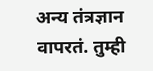अन्य तंत्रज्ञान वापरतं. तुम्ही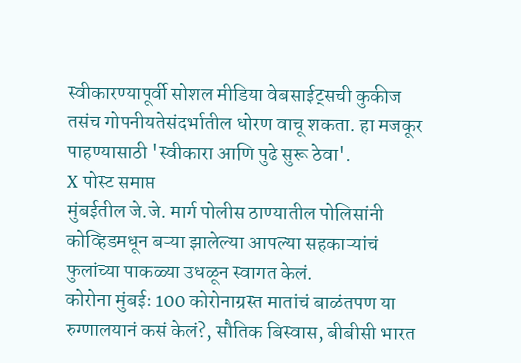स्वीकारण्यापूर्वी सोशल मीडिया वेबसाईट्सची कुकीज तसंच गोपनीयतेसंदर्भातील धोरण वाचू शकता. हा मजकूर पाहण्यासाठी 'स्वीकारा आणि पुढे सुरू ठेवा'.
X पोस्ट समाप्त
मुंबईतील जे.जे. मार्ग पोलीस ठाण्यातील पोलिसांनी कोव्हिडमधून बऱ्या झालेल्या आपल्या सहकाऱ्यांचं फुलांच्या पाकळ्या उधळून स्वागत केलं.
कोरोना मुंबईः 100 कोरोनाग्रस्त मातांचं बाळंतपण या रुग्णालयानं कसं केलं?, सौतिक बिस्वास, बीबीसी भारत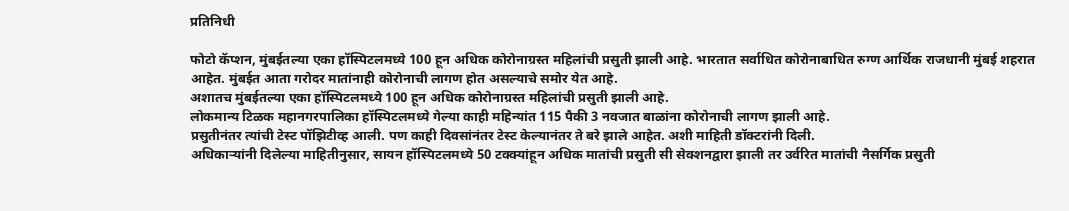प्रतिनिधी

फोटो कॅप्शन, मुंबईतल्या एका हॉस्पिटलमध्ये 100 हून अधिक कोरोनाग्रस्त महिलांची प्रसुती झाली आहे. भारतात सर्वाधित कोरोनाबाधित रुग्ण आर्थिक राजधानी मुंबई शहरात आहेत. मुंबईत आता गरोदर मातांनाही कोरोनाची लागण होत असल्याचे समोर येत आहे.
अशातच मुंबईतल्या एका हॉस्पिटलमध्ये 100 हून अधिक कोरोनाग्रस्त महिलांची प्रसुती झाली आहे.
लोकमान्य टिळक महानगरपालिका हॉस्पिटलमध्ये गेल्या काही महिन्यांत 115 पैकी 3 नवजात बाळांना कोरोनाची लागण झाली आहे.
प्रसुतीनंतर त्यांची टेस्ट पॉझिटीव्ह आली. पण काही दिवसांनंतर टेस्ट केल्यानंतर ते बरे झाले आहेत. अशी माहिती डॉक्टरांनी दिली.
अधिकाऱ्यांनी दिलेल्या माहितीनुसार, सायन हॉस्पिटलमध्ये 50 टक्क्यांहून अधिक मातांची प्रसुती सी सेक्शनद्वारा झाली तर उर्वरित मातांची नैसर्गिक प्रसुती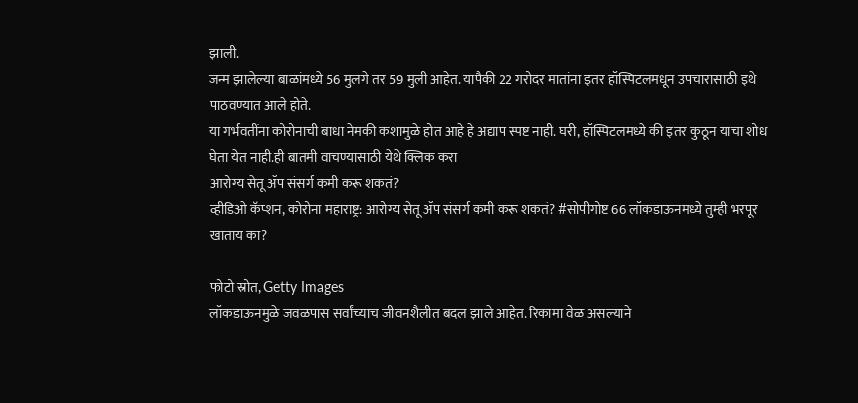झाली.
जन्म झालेल्या बाळांमध्ये 56 मुलगे तर 59 मुली आहेत. यापैकी 22 गरोदर मातांना इतर हॉस्पिटलमधून उपचारासाठी इथे पाठवण्यात आले होते.
या गर्भवतींना कोरोनाची बाधा नेमकी कशामुळे होत आहे हे अद्याप स्पष्ट नाही. घरी, हॉस्पिटलमध्ये की इतर कुठून याचा शोध घेता येत नाही.ही बातमी वाचण्यासाठी येथे क्लिक करा
आरोग्य सेतू ॲप संसर्ग कमी करू शकतं?
व्हीडिओ कॅप्शन, कोरोना महाराष्ट्र: आरोग्य सेतू ॲप संसर्ग कमी करू शकतं? #सोपीगोष्ट 66 लॉकडाऊनमध्ये तुम्ही भरपूर खाताय का?

फोटो स्रोत, Getty Images
लॉकडाऊनमुळे जवळपास सर्वांच्याच जीवनशैलीत बदल झाले आहेत. रिकामा वेळ असल्याने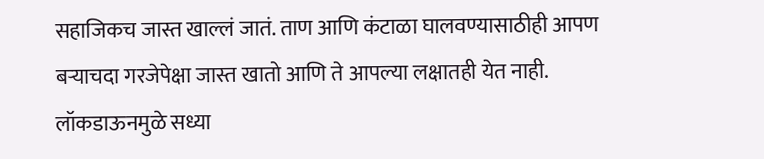सहाजिकच जास्त खाल्लं जातं. ताण आणि कंटाळा घालवण्यासाठीही आपण बऱ्याचदा गरजेपेक्षा जास्त खातो आणि ते आपल्या लक्षातही येत नाही.
लॉकडाऊनमुळे सध्या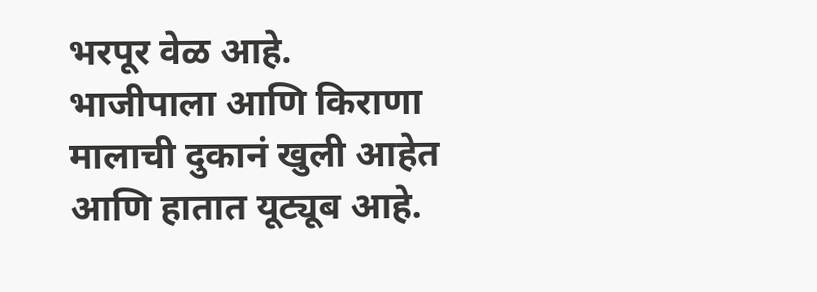भरपूर वेळ आहे. भाजीपाला आणि किराणा मालाची दुकानं खुली आहेत आणि हातात यूट्यूब आहे.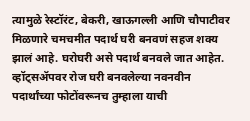त्यामुळे रेस्टॉरंट, बेकरी, खाऊगल्ली आणि चौपाटीवर मिळणारे चमचमीत पदार्थ घरी बनवणं सहज शक्य झालं आहे. घरोघरी असे पदार्थ बनवले जात आहेत. व्हॉट्सॲपवर रोज घरी बनवलेल्या नवनवीन पदार्थांच्या फोटोंवरूनच तुम्हाला याची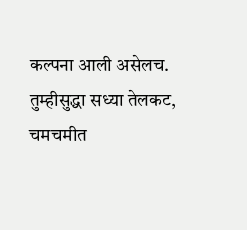कल्पना आली असेलच.
तुम्हीसुद्धा सध्या तेलकट, चमचमीत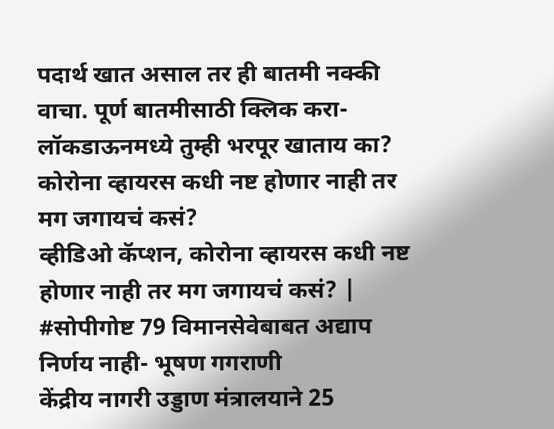पदार्थ खात असाल तर ही बातमी नक्की वाचा. पूर्ण बातमीसाठी क्लिक करा- लॉकडाऊनमध्ये तुम्ही भरपूर खाताय का?
कोरोना व्हायरस कधी नष्ट होणार नाही तर मग जगायचं कसं?
व्हीडिओ कॅप्शन, कोरोना व्हायरस कधी नष्ट होणार नाही तर मग जगायचं कसं? | #सोपीगोष्ट 79 विमानसेवेबाबत अद्याप निर्णय नाही- भूषण गगराणी
केंद्रीय नागरी उड्डाण मंत्रालयाने 25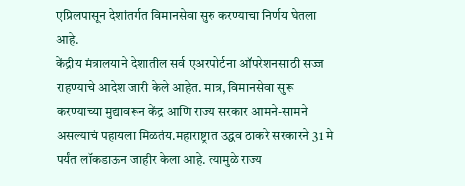एप्रिलपासून देशांतर्गत विमानसेवा सुरु करण्याचा निर्णय घेतला आहे.
केंद्रीय मंत्रालयाने देशातील सर्व एअरपोर्टना ऑपरेशनसाठी सज्ज राहण्याचे आदेश जारी केले आहेत. मात्र, विमानसेवा सुरू करण्याच्या मुद्यावरून केंद्र आणि राज्य सरकार आमने-सामने असल्याचं पहायला मिळतंय.महाराष्ट्रात उद्धव ठाकरे सरकारने 31 मे पर्यंत लॉकडाऊन जाहीर केला आहे. त्यामुळे राज्य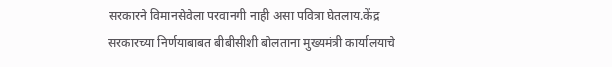सरकारने विमानसेवेला परवानगी नाही असा पवित्रा घेतलाय.केंद्र सरकारच्या निर्णयाबाबत बीबीसीशी बोलताना मुख्यमंत्री कार्यालयाचे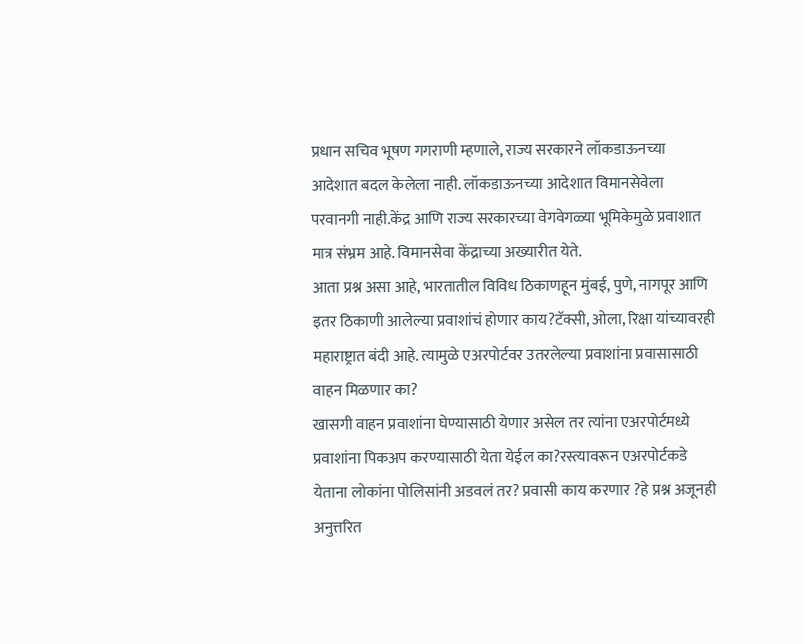प्रधान सचिव भूषण गगराणी म्हणाले, राज्य सरकारने लॉकडाऊनच्या आदेशात बदल केलेला नाही. लॉकडाऊनच्या आदेशात विमानसेवेला परवानगी नाही.केंद्र आणि राज्य सरकारच्या वेगवेगळ्या भूमिकेमुळे प्रवाशात मात्र संभ्रम आहे. विमानसेवा केंद्राच्या अख्यारीत येते.
आता प्रश्न असा आहे, भारतातील विविध ठिकाणहून मुंबई, पुणे, नागपूर आणि इतर ठिकाणी आलेल्या प्रवाशांचं होणार काय?टॅक्सी, ओला, रिक्षा यांच्यावरही महाराष्ट्रात बंदी आहे. त्यामुळे एअरपोर्टवर उतरलेल्या प्रवाशांना प्रवासासाठी वाहन मिळणार का?
खासगी वाहन प्रवाशांना घेण्यासाठी येणार असेल तर त्यांना एअरपोर्टमध्ये प्रवाशांना पिकअप करण्यासाठी येता येईल का?रस्त्यावरून एअरपोर्टकडे येताना लोकांना पोलिसांनी अडवलं तर? प्रवासी काय करणार ?हे प्रश्न अजूनही अनुत्तरित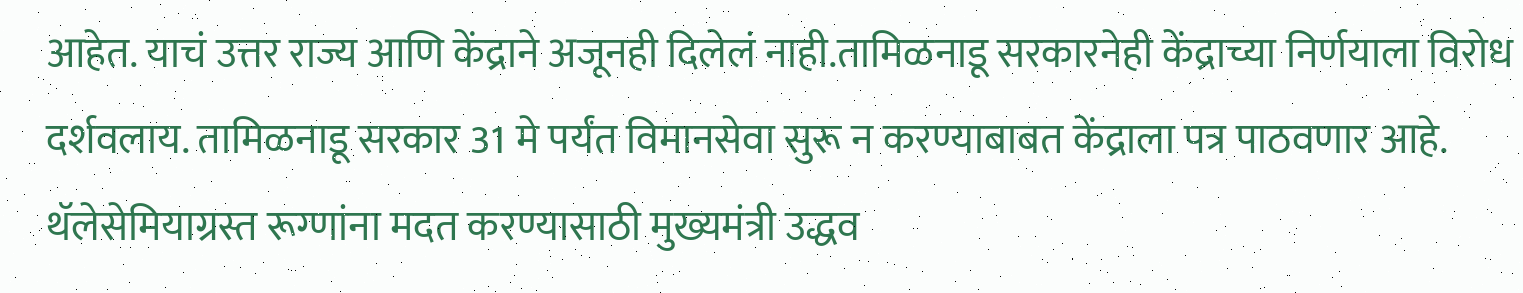आहेत. याचं उत्तर राज्य आणि केंद्राने अजूनही दिलेलं नाही.तामिळनाडू सरकारनेही केंद्राच्या निर्णयाला विरोध दर्शवलाय. तामिळनाडू सरकार 31 मे पर्यंत विमानसेवा सुरू न करण्याबाबत केंद्राला पत्र पाठवणार आहे.
थॅलेसेमियाग्रस्त रूग्णांना मदत करण्यासाठी मुख्यमंत्री उद्धव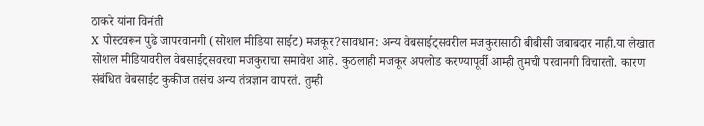ठाकरे यांना विनंती
X पोस्टवरून पुढे जापरवानगी (सोशल मीडिया साईट) मजकूर?सावधान: अन्य वेबसाईट्सवरील मजकुरासाठी बीबीसी जबाबदार नाही.या लेखात सोशल मीडियावरील वेबसाईट्सवरचा मजकुराचा समावेश आहे. कुठलाही मजकूर अपलोड करण्यापूर्वी आम्ही तुमची परवानगी विचारतो. कारण संबंधित वेबसाईट कुकीज तसंच अन्य तंत्रज्ञान वापरतं. तुम्ही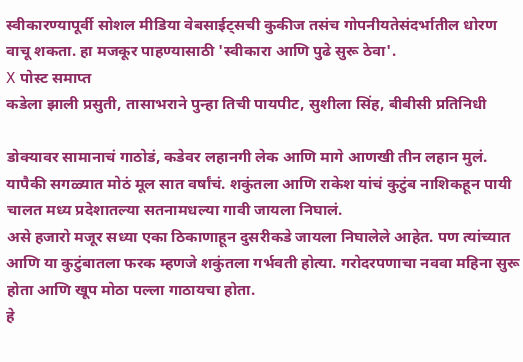स्वीकारण्यापूर्वी सोशल मीडिया वेबसाईट्सची कुकीज तसंच गोपनीयतेसंदर्भातील धोरण वाचू शकता. हा मजकूर पाहण्यासाठी 'स्वीकारा आणि पुढे सुरू ठेवा'.
X पोस्ट समाप्त
कडेला झाली प्रसुती, तासाभराने पुन्हा तिची पायपीट, सुशीला सिंह, बीबीसी प्रतिनिधी

डोक्यावर सामानाचं गाठोडं, कडेवर लहानगी लेक आणि मागे आणखी तीन लहान मुलं. यापैकी सगळ्यात मोठं मूल सात वर्षांचं. शकुंतला आणि राकेश यांचं कुटुंब नाशिकहून पायी चालत मध्य प्रदेशातल्या सतनामधल्या गावी जायला निघालं.
असे हजारो मजूर सध्या एका ठिकाणाहून दुसरीकडे जायला निघालेले आहेत. पण त्यांच्यात आणि या कुटुंबातला फरक म्हणजे शकुंतला गर्भवती होत्या. गरोदरपणाचा नववा महिना सुरू होता आणि खूप मोठा पल्ला गाठायचा होता.
हे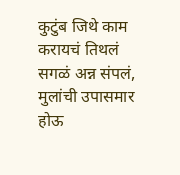कुटुंब जिथे काम करायचं तिथलं सगळं अन्न संपलं, मुलांची उपासमार होऊ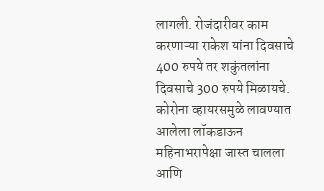लागली. रोजंदारीवर काम करणाऱ्या राकेश यांना दिवसाचे 400 रुपये तर शकुंतलांना दिवसाचे 300 रुपये मिळायचे.
कोरोना व्हायरसमुळे लावण्यात आलेला लॉकडाऊन महिनाभरापेक्षा जास्त चालला आणि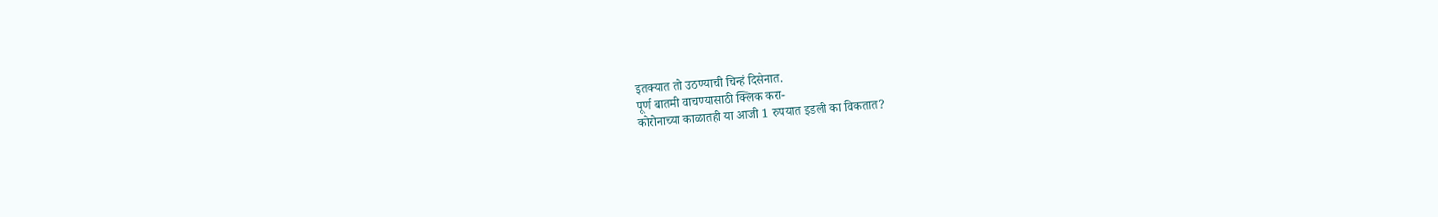इतक्यात तो उठण्याची चिन्हं दिसेनात.
पूर्ण बातमी वाचण्यासाठी क्लिक करा-
कोरोनाच्या काळातही या आजी 1 रुपयात इडली का विकतात?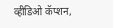व्हीडिओ कॅप्शन,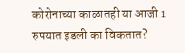कोरोनाच्या काळातही या आजी 1 रुपयात इडली का विकतात?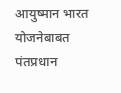आयुष्मान भारत योजनेबाबत पंतप्रधान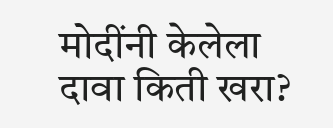मोदींनी केलेला दावा किती खरा?